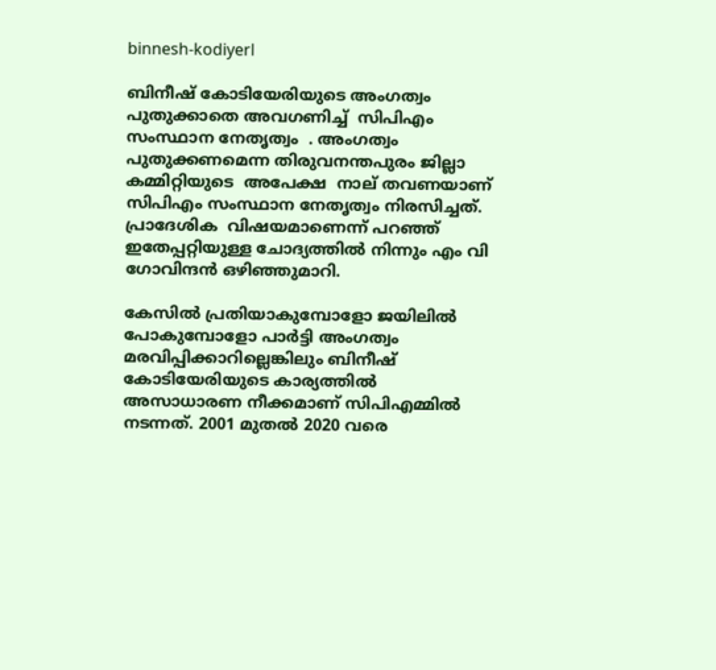binnesh-kodiyerl

ബിനീഷ് കോടിയേരിയുടെ അംഗത്വം പുതുക്കാതെ അവഗണിച്ച്  സിപിഎം സംസ്ഥാന നേതൃത്വം  . അംഗത്വം പുതുക്കണമെന്ന തിരുവനന്തപുരം ജില്ലാ കമ്മിറ്റിയുടെ  അപേക്ഷ  നാല് തവണയാണ് സിപിഎം സംസ്ഥാന നേതൃത്വം നിരസിച്ചത്.  പ്രാദേശിക  വിഷയമാണെന്ന് പറഞ്ഞ്  ഇതേപ്പറ്റിയുള്ള ചോദ്യത്തില്‍ നിന്നും എം വി ഗോവിന്ദന്‍ ഒഴിഞ്ഞുമാറി.

കേസില്‍ പ്രതിയാകുമ്പോളോ ജയിലില്‍ പോകുമ്പോളോ പാര്‍ട്ടി അംഗത്വം മരവിപ്പിക്കാറില്ലെങ്കിലും ബിനീഷ് കോടിയേരിയുടെ കാര്യത്തില്‍ അസാധാരണ നീക്കമാണ് സിപിഎമ്മില്‍ നടന്നത്. 2001 മുതല്‍ 2020 വരെ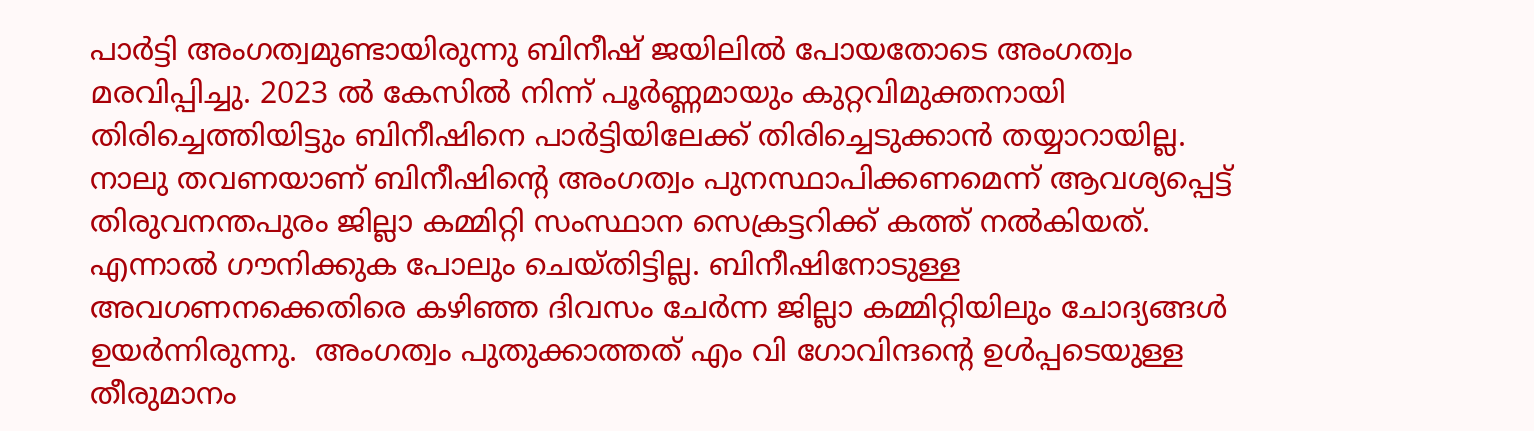പാര്‍ട്ടി അംഗത്വമുണ്ടായിരുന്നു ബിനീഷ് ജയിലില്‍ പോയതോടെ അംഗത്വം മരവിപ്പിച്ചു. 2023 ൽ കേസിൽ നിന്ന് പൂർണ്ണമായും കുറ്റവിമുക്തനായി തിരിച്ചെത്തിയിട്ടും ബിനീഷിനെ പാര്‍ട്ടിയിലേക്ക് തിരിച്ചെടുക്കാന്‍ തയ്യാറായില്ല.  നാലു തവണയാണ് ബിനീഷിന്‍റെ അംഗത്വം പുനസ്ഥാപിക്കണമെന്ന് ആവശ്യപ്പെട്ട് തിരുവനന്തപുരം ജില്ലാ കമ്മിറ്റി സംസ്ഥാന സെക്രട്ടറിക്ക് കത്ത് നല്‍കിയത്. എന്നാല്‍ ഗൗനിക്കുക പോലും ചെയ്തിട്ടില്ല. ബിനീഷിനോടുള്ള അവഗണനക്കെതിരെ കഴിഞ്ഞ ദിവസം ചേര്‍ന്ന ജില്ലാ കമ്മിറ്റിയിലും ചോദ്യങ്ങള്‍ ഉയര്‍ന്നിരുന്നു.  അംഗത്വം പുതുക്കാത്തത് എം വി ഗോവിന്ദന്‍റെ ഉള്‍പ്പടെയുള്ള തീരുമാനം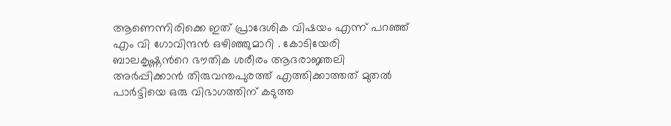ആണെന്നിരിക്കെ ഇത് പ്രാദേശിക വിഷയം എന്ന് പറഞ്ഞ് എം വി ഗോവിന്ദന്‍ ഒഴിഞ്ഞുമാറി . കോടിയേരി ബാലകൃഷ്ണന്‍റെ ഭൗതിക ശരീരം ആദരാ‍ജ്ഞലി അര്‍പ്പിക്കാന്‍ തിരുവന്തപുരത്ത് എത്തിക്കാത്തത് മുതല്‍ പാര്‍ട്ടിയെ ഒരു വിഭാഗത്തിന് കടുത്ത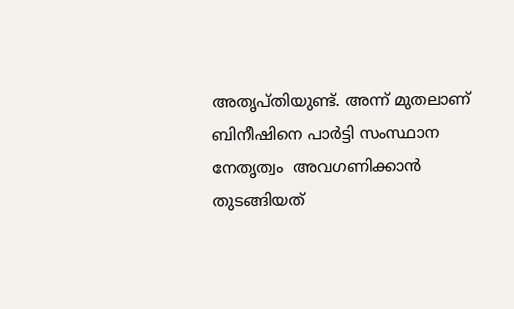അതൃപ്തിയുണ്ട്. അന്ന് മുതലാണ് ബിനീഷിനെ പാര്‍ട്ടി സംസ്ഥാന നേതൃത്വം  അവഗണിക്കാന്‍ തുടങ്ങിയത്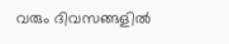വരും ദിവസങ്ങളില്‍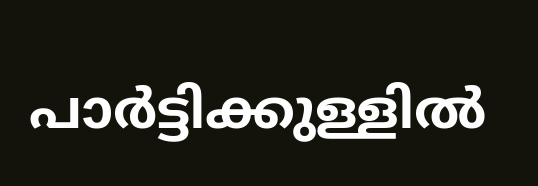പാര്‍ട്ടിക്കുള്ളില്‍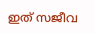ഇത് സജീവ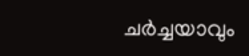ചര്‍ച്ചയാവും